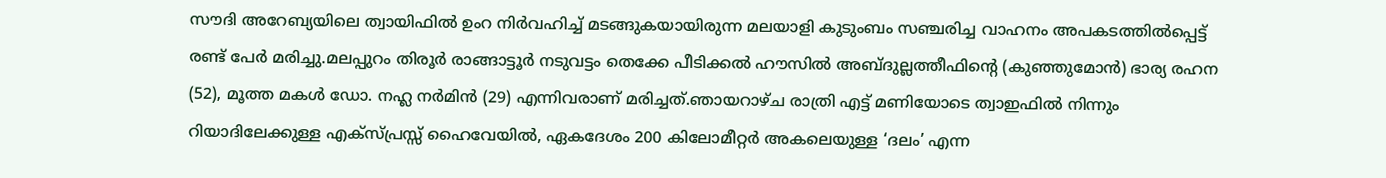സൗദി അറേബ്യയിലെ ത്വായിഫിൽ ഉംറ നിർവഹിച്ച് മടങ്ങുകയായിരുന്ന മലയാളി കുടുംബം സഞ്ചരിച്ച വാഹനം അപകടത്തിൽപ്പെട്ട് രണ്ട് പേർ മരിച്ചു.മലപ്പുറം തിരൂർ രാങ്ങാട്ടൂർ നടുവട്ടം തെക്കേ പീടിക്കൽ ഹൗസിൽ അബ്ദുല്ലത്തീഫിന്റെ (കുഞ്ഞുമോൻ) ഭാര്യ രഹന (52), മൂത്ത മകൾ ഡോ. നഹ്ല നർമിൻ (29) എന്നിവരാണ് മരിച്ചത്.ഞായറാഴ്ച രാത്രി എട്ട് മണിയോടെ ത്വാഇഫിൽ നിന്നും റിയാദിലേക്കുള്ള എക്സ്പ്രസ്സ് ഹൈവേയിൽ, ഏകദേശം 200 കിലോമീറ്റർ അകലെയുള്ള ‘ദലം’ എന്ന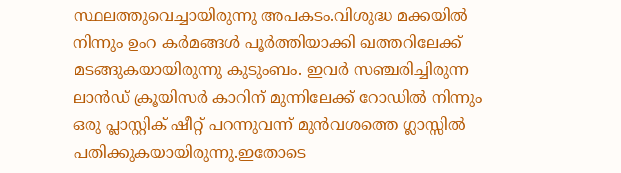സ്ഥലത്തുവെച്ചായിരുന്നു അപകടം.വിശുദ്ധ മക്കയിൽ നിന്നും ഉംറ കർമങ്ങൾ പൂർത്തിയാക്കി ഖത്തറിലേക്ക് മടങ്ങുകയായിരുന്നു കുടുംബം. ഇവർ സഞ്ചരിച്ചിരുന്ന ലാൻഡ് ക്രൂയിസർ കാറിന് മുന്നിലേക്ക് റോഡിൽ നിന്നും ഒരു പ്ലാസ്റ്റിക് ഷീറ്റ് പറന്നുവന്ന് മുൻവശത്തെ ഗ്ലാസ്സിൽ പതിക്കുകയായിരുന്നു.ഇതോടെ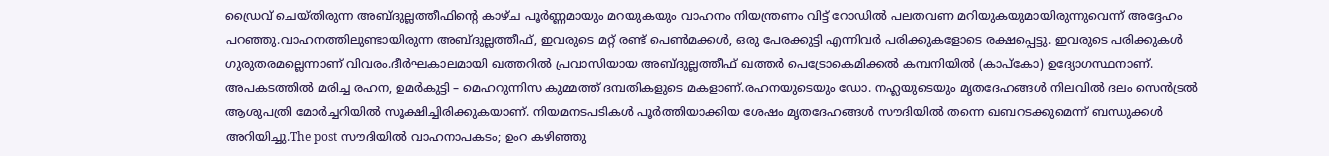ഡ്രൈവ് ചെയ്തിരുന്ന അബ്ദുല്ലത്തീഫിന്റെ കാഴ്ച പൂർണ്ണമായും മറയുകയും വാഹനം നിയന്ത്രണം വിട്ട് റോഡിൽ പലതവണ മറിയുകയുമായിരുന്നുവെന്ന് അദ്ദേഹം പറഞ്ഞു.വാഹനത്തിലുണ്ടായിരുന്ന അബ്ദുല്ലത്തീഫ്, ഇവരുടെ മറ്റ് രണ്ട് പെൺമക്കൾ, ഒരു പേരക്കുട്ടി എന്നിവർ പരിക്കുകളോടെ രക്ഷപ്പെട്ടു. ഇവരുടെ പരിക്കുകൾ ഗുരുതരമല്ലെന്നാണ് വിവരം.ദീർഘകാലമായി ഖത്തറിൽ പ്രവാസിയായ അബ്ദുല്ലത്തീഫ് ഖത്തർ പെട്രോകെമിക്കൽ കമ്പനിയിൽ (കാപ്കോ) ഉദ്യോഗസ്ഥനാണ്. അപകടത്തിൽ മരിച്ച രഹന, ഉമർകുട്ടി – മെഹറുന്നിസ കുമ്മത്ത് ദമ്പതികളുടെ മകളാണ്.രഹനയുടെയും ഡോ. നഹ്ലയുടെയും മൃതദേഹങ്ങൾ നിലവിൽ ദലം സെൻട്രൽ ആശുപത്രി മോർച്ചറിയിൽ സൂക്ഷിച്ചിരിക്കുകയാണ്. നിയമനടപടികൾ പൂർത്തിയാക്കിയ ശേഷം മൃതദേഹങ്ങൾ സൗദിയിൽ തന്നെ ഖബറടക്കുമെന്ന് ബന്ധുക്കൾ അറിയിച്ചു.The post സൗദിയിൽ വാഹനാപകടം; ഉംറ കഴിഞ്ഞു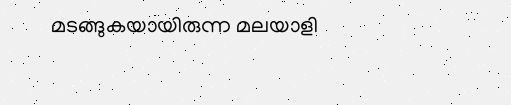മടങ്ങുകയായിരുന്ന മലയാളി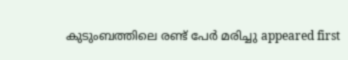കുടുംബത്തിലെ രണ്ട് പേർ മരിച്ചു appeared first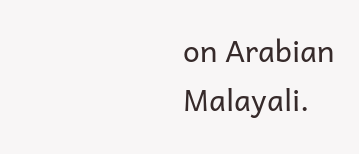on Arabian Malayali.